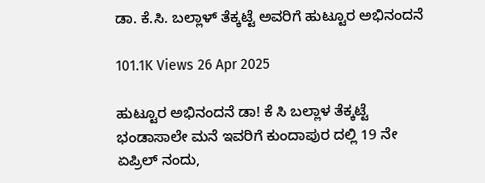ಡಾ. ಕೆ.ಸಿ. ಬಲ್ಲಾಳ್ ತೆಕ್ಕಟ್ಟೆ ಅವರಿಗೆ ಹುಟ್ಟೂರ ಅಭಿನಂದನೆ

101.1K Views 26 Apr 2025

ಹುಟ್ಟೂರ ಅಭಿನಂದನೆ ಡಾ! ಕೆ ಸಿ ಬಲ್ಲಾಳ ತೆಕ್ಕಟ್ಟೆ ಭಂಡಾಸಾಲೇ ಮನೆ ಇವರಿಗೆ ಕುಂದಾಪುರ ದಲ್ಲಿ 19 ನೇ ಏಪ್ರಿಲ್ ನಂದು,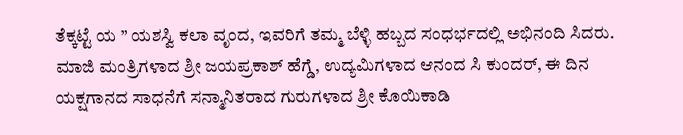ತೆಕ್ಕಟ್ಟೆ ಯ ” ಯಶಸ್ವಿ ಕಲಾ ವೃಂದ, ಇವರಿಗೆ ತಮ್ಮ ಬೆಳ್ಳಿ ಹಬ್ಬದ ಸಂಧರ್ಭದಲ್ಲಿ ಅಭಿನಂದಿ ಸಿದರು. ಮಾಜಿ ಮಂತ್ರಿಗಳಾದ ಶ್ರೀ ಜಯಪ್ರಕಾಶ್ ಹೆಗ್ಡೆ, ಉದ್ಯಮಿಗಳಾದ ಆನಂದ ಸಿ ಕುಂದರ್, ಈ ದಿನ ಯಕ್ಷಗಾನದ ಸಾಧನೆಗೆ ಸನ್ಮಾನಿತರಾದ ಗುರುಗಳಾದ ಶ್ರೀ ಕೊಯಿಕಾಡಿ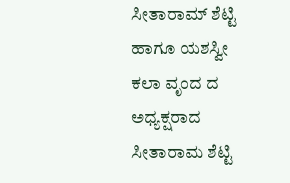ಸೀತಾರಾಮ್ ಶೆಟ್ಟಿ ಹಾಗೂ ಯಶಸ್ವೀ ಕಲಾ ವೃಂದ ದ ಅಧ್ಯಕ್ಷರಾದ ಸೀತಾರಾಮ ಶೆಟ್ಟಿ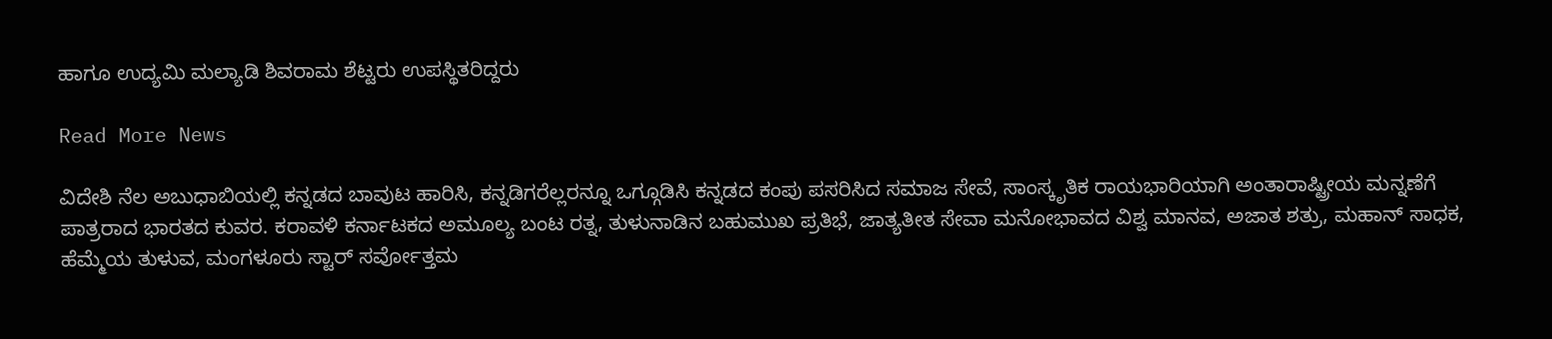ಹಾಗೂ ಉದ್ಯಮಿ ಮಲ್ಯಾಡಿ ಶಿವರಾಮ ಶೆಟ್ಟರು ಉಪಸ್ಥಿತರಿದ್ದರು

Read More News

ವಿದೇಶಿ ನೆಲ ಅಬುಧಾಬಿಯಲ್ಲಿ ಕನ್ನಡದ ಬಾವುಟ ಹಾರಿಸಿ, ಕನ್ನಡಿಗರೆಲ್ಲರನ್ನೂ ಒಗ್ಗೂಡಿಸಿ ಕನ್ನಡದ ಕಂಪು ಪಸರಿಸಿದ ಸಮಾಜ ಸೇವೆ, ಸಾಂಸ್ಕೃತಿಕ ರಾಯಭಾರಿಯಾಗಿ ಅಂತಾರಾಷ್ಟ್ರೀಯ ಮನ್ನಣೆಗೆ ಪಾತ್ರರಾದ ಭಾರತದ ಕುವರ. ಕರಾವಳಿ ಕರ್ನಾಟಕದ ಅಮೂಲ್ಯ ಬಂಟ ರತ್ನ, ತುಳುನಾಡಿನ ಬಹುಮುಖ ಪ್ರತಿಭೆ, ಜಾತ್ಯತೀತ ಸೇವಾ ಮನೋಭಾವದ ವಿಶ್ವ ಮಾನವ, ಅಜಾತ ಶತ್ರು, ಮಹಾನ್ ಸಾಧಕ, ಹೆಮ್ಮೆಯ ತುಳುವ, ಮಂಗಳೂರು ಸ್ಟಾರ್ ಸರ್ವೋತ್ತಮ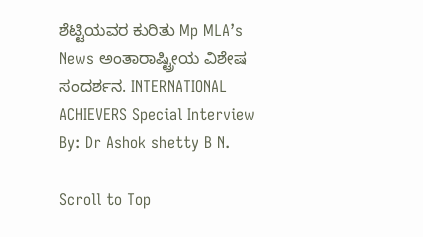ಶೆಟ್ಟಿಯವರ ಕುರಿತು Mp MLA’s News ಅಂತಾರಾಷ್ಟ್ರೀಯ ವಿಶೇಷ ಸಂದರ್ಶನ. INTERNATIONAL ACHIEVERS Special Interview By: Dr Ashok shetty B N.

Scroll to Top